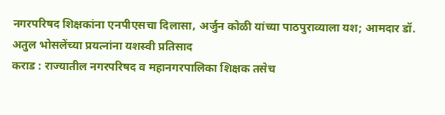नगरपरिषद शिक्षकांना एनपीएसचा दिलासा, अर्जुन कोळी यांच्या पाठपुराव्याला यश; आमदार डॉ. अतुल भोसलेंच्या प्रयत्नांना यशस्वी प्रतिसाद
कराड : राज्यातील नगरपरिषद व महानगरपालिका शिक्षक तसेच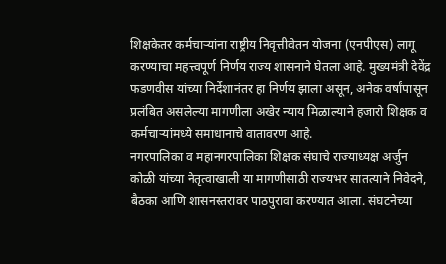शिक्षकेतर कर्मचाऱ्यांना राष्ट्रीय निवृत्तीवेतन योजना (एनपीएस) लागू करण्याचा महत्त्वपूर्ण निर्णय राज्य शासनाने घेतला आहे. मुख्यमंत्री देवेंद्र फडणवीस यांच्या निर्देशानंतर हा निर्णय झाला असून, अनेक वर्षांपासून प्रलंबित असलेल्या मागणीला अखेर न्याय मिळाल्याने हजारो शिक्षक व कर्मचाऱ्यांमध्ये समाधानाचे वातावरण आहे.
नगरपालिका व महानगरपालिका शिक्षक संघाचे राज्याध्यक्ष अर्जुन कोळी यांच्या नेतृत्वाखाली या मागणीसाठी राज्यभर सातत्याने निवेदने, बैठका आणि शासनस्तरावर पाठपुरावा करण्यात आला. संघटनेच्या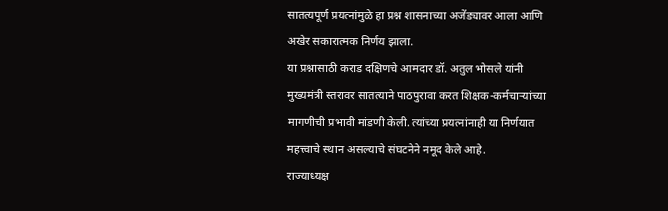सातत्यपूर्ण प्रयत्नांमुळे हा प्रश्न शासनाच्या अजेंड्यावर आला आणि अखेर सकारात्मक निर्णय झाला.
या प्रश्नासाठी कराड दक्षिणचे आमदार डॉ. अतुल भोसले यांनी मुख्यमंत्री स्तरावर सातत्याने पाठपुरावा करत शिक्षक-कर्मचाऱ्यांच्या मागणीची प्रभावी मांडणी केली. त्यांच्या प्रयत्नांनाही या निर्णयात महत्त्वाचे स्थान असल्याचे संघटनेने नमूद केले आहे.
राज्याध्यक्ष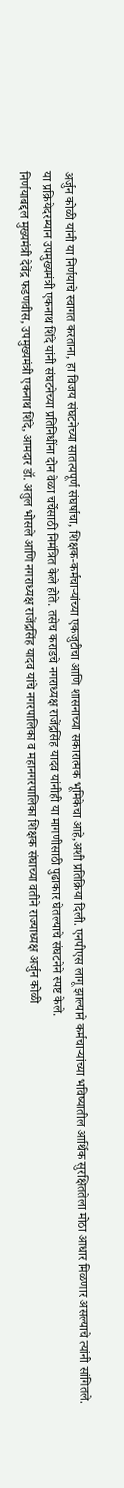अर्जुन कोळी यांनी या निर्णयाचे स्वागत करताना, हा विजय संघटनेच्या सातत्यपूर्ण संघर्षाचा, शिक्षक-कर्मचाऱ्यांच्या एकजुटीचा आणि शासनाच्या सकारात्मक भूमिकेचा आहे,अशी प्रतिक्रिया दिली. एनपीएस लागू झाल्याने कर्मचाऱ्यांच्या भविष्यातील आर्थिक सुरक्षिततेला मोठा आधार मिळणार असल्याचे त्यांनी सांगितले.
या प्रक्रियेदरम्यान उपमुख्यमंत्री एकनाथ शिंदे यांनी संघटनेच्या प्रतिनिधींना दोन वेळा चर्चेसाठी निमंत्रित केले होते. तसेच कराडचे नगराध्यक्ष राजेंद्रसिंह यादव यांनीही या मागणीसाठी पुढाकार घेतल्याचे संघटनेने स्पष्ट केले.
निर्णयाबद्दल मुख्यमंत्री देवेंद्र फडणवीस, उपमुख्यमंत्री एकनाथ शिंदे, आमदार डॉ. अतुल भोसले आणि नगराध्यक्ष राजेंद्रसिंह यादव यांचे नगरपालिका व महानगरपालिका शिक्षक संघाच्या वतीने राज्याध्यक्ष अर्जुन कोळी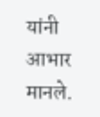यांनी आभार मानले.